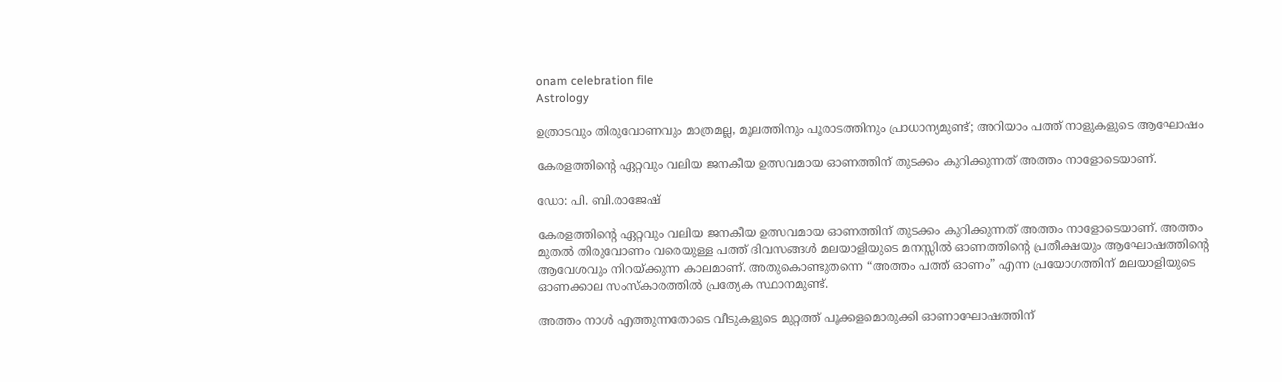onam celebration file
Astrology

ഉത്രാടവും തിരുവോണവും മാത്രമല്ല, മൂലത്തിനും പൂരാടത്തിനും പ്രാധാന്യമുണ്ട്; അറിയാം പത്ത് നാളുകളുടെ ആഘോഷം

കേരളത്തിന്റെ ഏറ്റവും വലിയ ജനകീയ ഉത്സവമായ ഓണത്തിന് തുടക്കം കുറിക്കുന്നത് അത്തം നാളോടെയാണ്.

ഡോ: പി. ബി.രാജേഷ്

കേരളത്തിന്റെ ഏറ്റവും വലിയ ജനകീയ ഉത്സവമായ ഓണത്തിന് തുടക്കം കുറിക്കുന്നത് അത്തം നാളോടെയാണ്. അത്തം മുതൽ തിരുവോണം വരെയുള്ള പത്ത് ദിവസങ്ങൾ മലയാളിയുടെ മനസ്സിൽ ഓണത്തിന്റെ പ്രതീക്ഷയും ആഘോഷത്തിന്റെ ആവേശവും നിറയ്ക്കുന്ന കാലമാണ്. അതുകൊണ്ടുതന്നെ “അത്തം പത്ത് ഓണം” എന്ന പ്രയോഗത്തിന് മലയാളിയുടെ ഓണക്കാല സംസ്കാരത്തിൽ പ്രത്യേക സ്ഥാനമുണ്ട്.

അത്തം നാൾ എത്തുന്നതോടെ വീടുകളുടെ മുറ്റത്ത് പൂക്കളമൊരുക്കി ഓണാഘോഷത്തിന്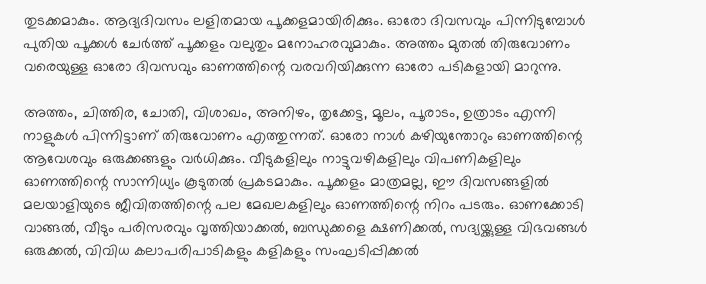തുടക്കമാകും. ആദ്യദിവസം ലളിതമായ പൂക്കളമായിരിക്കും. ഓരോ ദിവസവും പിന്നിടുമ്പോൾ പുതിയ പൂക്കൾ ചേർത്ത് പൂക്കളം വലുതും മനോഹരവുമാകും. അത്തം മുതൽ തിരുവോണം വരെയുള്ള ഓരോ ദിവസവും ഓണത്തിന്റെ വരവറിയിക്കുന്ന ഓരോ പടികളായി മാറുന്നു.

അത്തം, ചിത്തിര, ചോതി, വിശാഖം, അനിഴം, തൃക്കേട്ട, മൂലം, പൂരാടം, ഉത്രാടം എന്നി നാളുകൾ പിന്നിട്ടാണ് തിരുവോണം എത്തുന്നത്. ഓരോ നാൾ കഴിയുന്തോറും ഓണത്തിന്റെ ആവേശവും ഒരുക്കങ്ങളും വർധിക്കും. വീടുകളിലും നാട്ടുവഴികളിലും വിപണികളിലും ഓണത്തിന്റെ സാന്നിധ്യം കൂടുതൽ പ്രകടമാകും. പൂക്കളം മാത്രമല്ല, ഈ ദിവസങ്ങളിൽ മലയാളിയുടെ ജീവിതത്തിന്റെ പല മേഖലകളിലും ഓണത്തിന്റെ നിറം പടരും. ഓണക്കോടി വാങ്ങൽ, വീടും പരിസരവും വൃത്തിയാക്കൽ, ബന്ധുക്കളെ ക്ഷണിക്കൽ, സദ്യയ്ക്കുള്ള വിഭവങ്ങൾ ഒരുക്കൽ, വിവിധ കലാപരിപാടികളും കളികളും സംഘടിപ്പിക്കൽ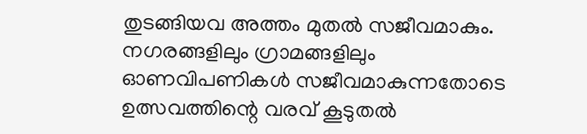തുടങ്ങിയവ അത്തം മുതൽ സജീവമാകും. നഗരങ്ങളിലും ഗ്രാമങ്ങളിലും ഓണവിപണികൾ സജീവമാകുന്നതോടെ ഉത്സവത്തിന്റെ വരവ് കൂടുതൽ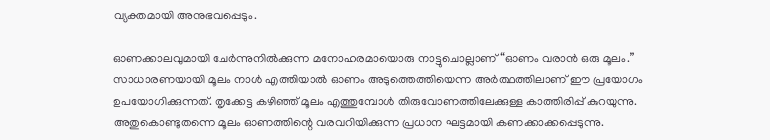വ്യക്തമായി അനുഭവപ്പെടും.

ഓണക്കാലവുമായി ചേർന്നുനിൽക്കുന്ന മനോഹരമായൊരു നാട്ടുചൊല്ലാണ് “ഓണം വരാൻ ഒരു മൂലം.” സാധാരണയായി മൂലം നാൾ എത്തിയാൽ ഓണം അടുത്തെത്തിയെന്ന അർത്ഥത്തിലാണ് ഈ പ്രയോഗം ഉപയോഗിക്കുന്നത്. തൃക്കേട്ട കഴിഞ്ഞ് മൂലം എത്തുമ്പോൾ തിരുവോണത്തിലേക്കുള്ള കാത്തിരിപ്പ് കുറയുന്നു. അതുകൊണ്ടുതന്നെ മൂലം ഓണത്തിന്റെ വരവറിയിക്കുന്ന പ്രധാന ഘട്ടമായി കണക്കാക്കപ്പെടുന്നു.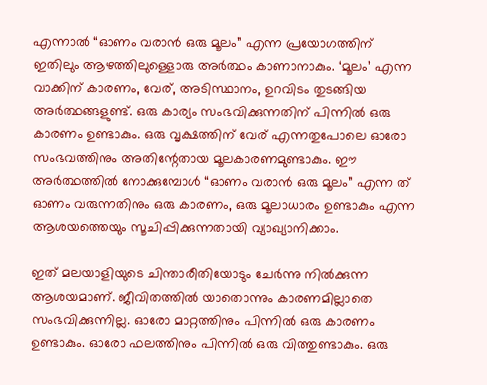എന്നാൽ “ഓണം വരാൻ ഒരു മൂലം” എന്ന പ്രയോഗത്തിന് ഇതിലും ആഴത്തിലുള്ളൊരു അർത്ഥം കാണാനാകും. ‘മൂലം’ എന്ന വാക്കിന് കാരണം, വേര്, അടിസ്ഥാനം, ഉറവിടം തുടങ്ങിയ അർത്ഥങ്ങളുണ്ട്. ഒരു കാര്യം സംഭവിക്കുന്നതിന് പിന്നിൽ ഒരു കാരണം ഉണ്ടാകും. ഒരു വൃക്ഷത്തിന് വേര് എന്നതുപോലെ ഓരോ സംഭവത്തിനും അതിന്റേതായ മൂലകാരണമുണ്ടാകും. ഈ അർത്ഥത്തിൽ നോക്കുമ്പോൾ “ഓണം വരാൻ ഒരു മൂലം” എന്ന ത് ഓണം വരുന്നതിനും ഒരു കാരണം, ഒരു മൂലാധാരം ഉണ്ടാകും എന്ന ആശയത്തെയും സൂചിപ്പിക്കുന്നതായി വ്യാഖ്യാനിക്കാം.

ഇത് മലയാളിയുടെ ചിന്താരീതിയോടും ചേർന്നു നിൽക്കുന്ന ആശയമാണ്. ജീവിതത്തിൽ യാതൊന്നും കാരണമില്ലാതെ സംഭവിക്കുന്നില്ല. ഓരോ മാറ്റത്തിനും പിന്നിൽ ഒരു കാരണം ഉണ്ടാകും. ഓരോ ഫലത്തിനും പിന്നിൽ ഒരു വിത്തുണ്ടാകും. ഒരു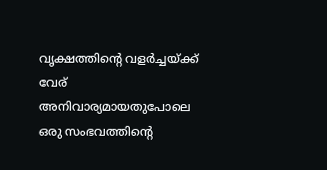വൃക്ഷത്തിന്റെ വളർച്ചയ്ക്ക് വേര് അനിവാര്യമായതുപോലെ ഒരു സംഭവത്തിന്റെ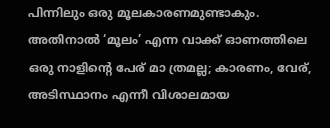പിന്നിലും ഒരു മൂലകാരണമുണ്ടാകും. അതിനാൽ ‘മൂലം’ എന്ന വാക്ക് ഓണത്തിലെ ഒരു നാളിന്റെ പേര് മാ ത്രമല്ല; കാരണം, വേര്, അടിസ്ഥാനം എന്നീ വിശാലമായ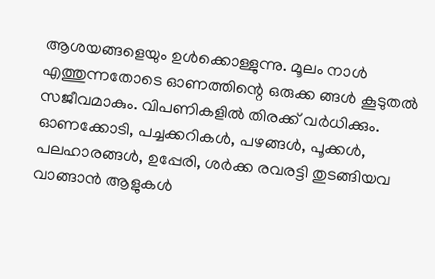ആശയങ്ങളെയും ഉൾക്കൊള്ളുന്നു. മൂലം നാൾ എത്തുന്നതോടെ ഓണത്തിന്റെ ഒരുക്ക ങ്ങൾ കൂടുതൽ സജീവമാകും. വിപണികളിൽ തിരക്ക് വർധിക്കും. ഓണക്കോടി, പച്ചക്കറികൾ, പഴങ്ങൾ, പൂക്കൾ, പലഹാരങ്ങൾ, ഉപ്പേരി, ശർക്ക രവരട്ടി തുടങ്ങിയവ വാങ്ങാൻ ആളുകൾ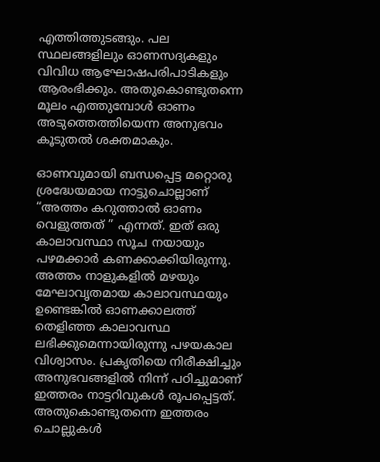എത്തിത്തുടങ്ങും. പല സ്ഥലങ്ങളിലും ഓണസദ്യകളും വിവിധ ആഘോഷപരിപാടികളും ആരംഭിക്കും. അതുകൊണ്ടുതന്നെ മൂലം എത്തുമ്പോൾ ഓണം അടുത്തെത്തിയെന്ന അനുഭവം കൂടുതൽ ശക്തമാകും.

ഓണവുമായി ബന്ധപ്പെട്ട മറ്റൊരു ശ്രദ്ധേയമായ നാട്ടുചൊല്ലാണ് “അത്തം കറുത്താൽ ഓണം വെളുത്തത് ” എന്നത്. ഇത് ഒരു കാലാവസ്ഥാ സൂച നയായും പഴമക്കാർ കണക്കാക്കിയിരുന്നു. അത്തം നാളുകളിൽ മഴയും മേഘാവൃതമായ കാലാവസ്ഥയും ഉണ്ടെങ്കിൽ ഓണക്കാലത്ത് തെളിഞ്ഞ കാലാവസ്ഥ ലഭിക്കുമെന്നായിരുന്നു പഴയകാല വിശ്വാസം. പ്രകൃതിയെ നിരീക്ഷിച്ചും അനുഭവങ്ങളിൽ നിന്ന് പഠിച്ചുമാണ് ഇത്തരം നാട്ടറിവുകൾ രൂപപ്പെട്ടത്. അതുകൊണ്ടുതന്നെ ഇത്തരം ചൊല്ലുകൾ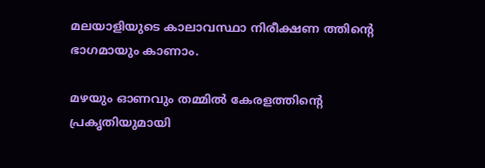മലയാളിയുടെ കാലാവസ്ഥാ നിരീക്ഷണ ത്തിന്റെ ഭാഗമായും കാണാം.

മഴയും ഓണവും തമ്മിൽ കേരളത്തിന്റെ പ്രകൃതിയുമായി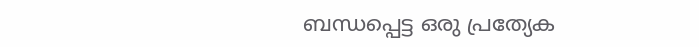ബന്ധപ്പെട്ട ഒരു പ്രത്യേക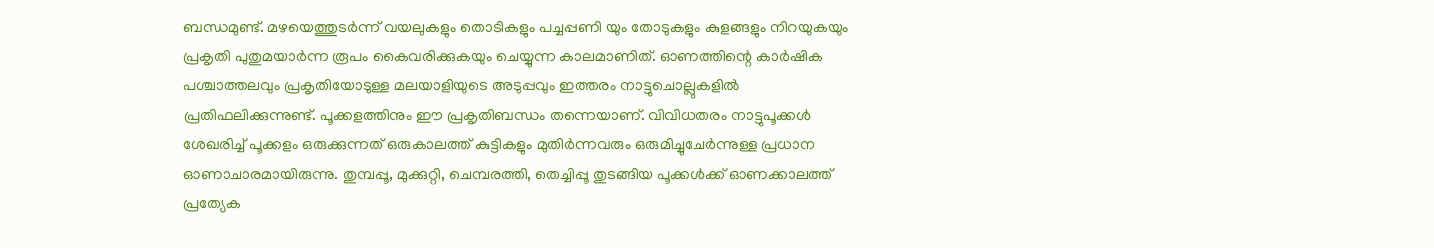ബന്ധമുണ്ട്. മഴയെത്തുടർന്ന് വയലുകളും തൊടികളും പച്ചപ്പണി യും തോടുകളും കുളങ്ങളും നിറയുകയും പ്രകൃതി പുതുമയാർന്ന രൂപം കൈവരിക്കുകയും ചെയ്യുന്ന കാലമാണിത്. ഓണത്തിന്റെ കാർഷിക പശ്ചാത്തലവും പ്രകൃതിയോടുള്ള മലയാളിയുടെ അടുപ്പവും ഇത്തരം നാട്ടുചൊല്ലുകളിൽ പ്രതിഫലിക്കുന്നുണ്ട്. പൂക്കളത്തിനും ഈ പ്രകൃതിബന്ധം തന്നെയാണ്. വിവിധതരം നാട്ടുപൂക്കൾ ശേഖരിച്ച് പൂക്കളം ഒരുക്കുന്നത് ഒരുകാലത്ത് കുട്ടികളും മുതിർന്നവരും ഒരുമിച്ചുചേർന്നുള്ള പ്രധാന ഓണാചാരമായിരുന്നു. തുമ്പപ്പൂ, മുക്കുറ്റി, ചെമ്പരത്തി, തെച്ചിപ്പൂ തുടങ്ങിയ പൂക്കൾക്ക് ഓണക്കാലത്ത് പ്രത്യേക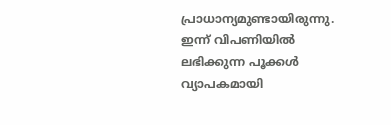പ്രാധാന്യമുണ്ടായിരുന്നു. ഇന്ന് വിപണിയിൽ ലഭിക്കുന്ന പൂക്കൾ വ്യാപകമായി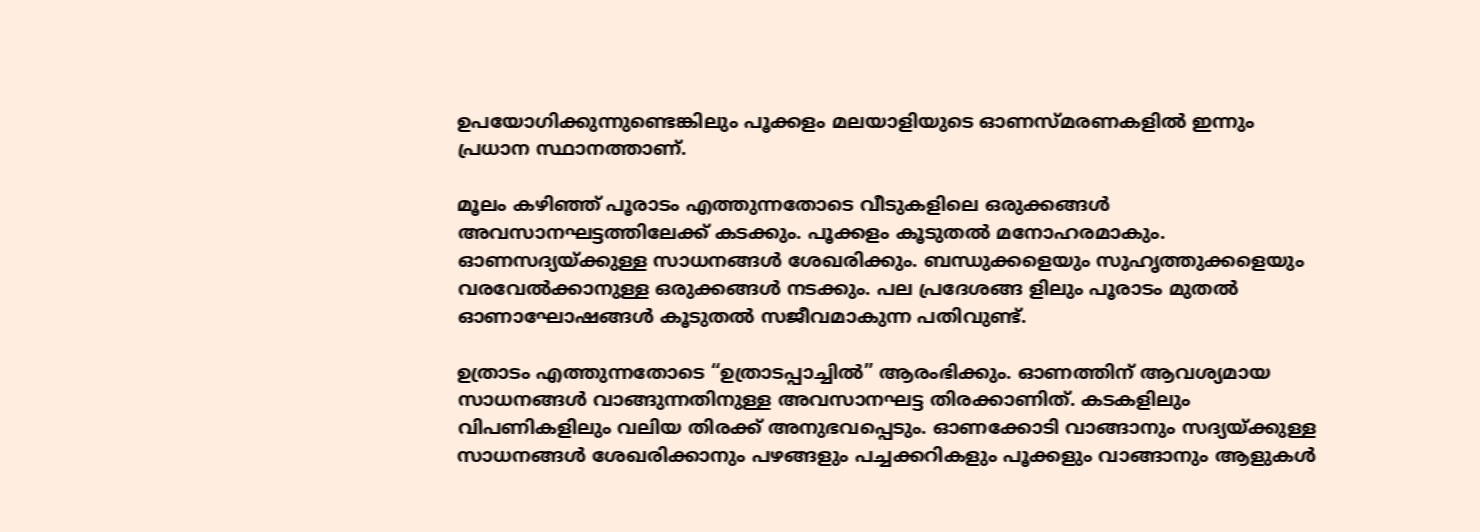ഉപയോഗിക്കുന്നുണ്ടെങ്കിലും പൂക്കളം മലയാളിയുടെ ഓണസ്മരണകളിൽ ഇന്നും പ്രധാന സ്ഥാനത്താണ്.

മൂലം കഴിഞ്ഞ് പൂരാടം എത്തുന്നതോടെ വീടുകളിലെ ഒരുക്കങ്ങൾ അവസാനഘട്ടത്തിലേക്ക് കടക്കും. പൂക്കളം കൂടുതൽ മനോഹരമാകും. ഓണസദ്യയ്ക്കുള്ള സാധനങ്ങൾ ശേഖരിക്കും. ബന്ധുക്കളെയും സുഹൃത്തുക്കളെയും വരവേൽക്കാനുള്ള ഒരുക്കങ്ങൾ നടക്കും. പല പ്രദേശങ്ങ ളിലും പൂരാടം മുതൽ ഓണാഘോഷങ്ങൾ കൂടുതൽ സജീവമാകുന്ന പതിവുണ്ട്.

ഉത്രാടം എത്തുന്നതോടെ “ഉത്രാടപ്പാച്ചിൽ” ആരംഭിക്കും. ഓണത്തിന് ആവശ്യമായ സാധനങ്ങൾ വാങ്ങുന്നതിനുള്ള അവസാനഘട്ട തിരക്കാണിത്. കടകളിലും വിപണികളിലും വലിയ തിരക്ക് അനുഭവപ്പെടും. ഓണക്കോടി വാങ്ങാനും സദ്യയ്ക്കുള്ള സാധനങ്ങൾ ശേഖരിക്കാനും പഴങ്ങളും പച്ചക്കറികളും പൂക്കളും വാങ്ങാനും ആളുകൾ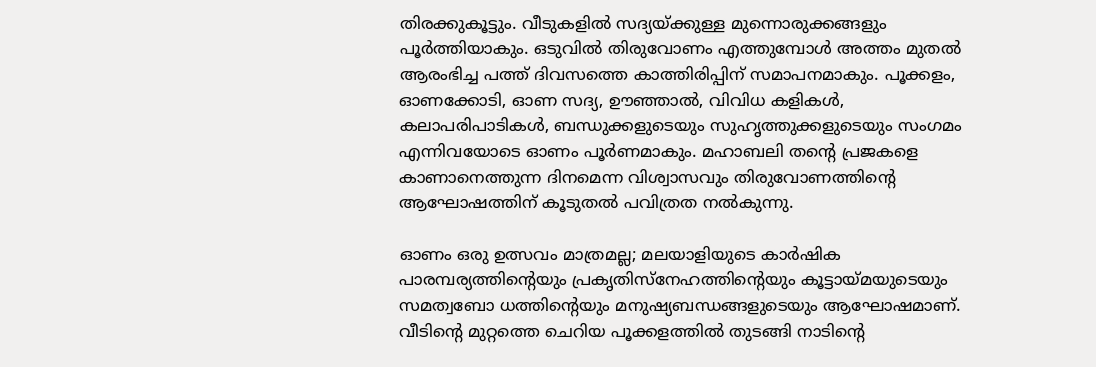തിരക്കുകൂട്ടും. വീടുകളിൽ സദ്യയ്ക്കുള്ള മുന്നൊരുക്കങ്ങളും പൂർത്തിയാകും. ഒടുവിൽ തിരുവോണം എത്തുമ്പോൾ അത്തം മുതൽ ആരംഭിച്ച പത്ത് ദിവസത്തെ കാത്തിരിപ്പിന് സമാപനമാകും. പൂക്കളം, ഓണക്കോടി, ഓണ സദ്യ, ഊഞ്ഞാൽ, വിവിധ കളികൾ, കലാപരിപാടികൾ, ബന്ധുക്കളുടെയും സുഹൃത്തുക്കളുടെയും സംഗമം എന്നിവയോടെ ഓണം പൂർണമാകും. മഹാബലി തന്റെ പ്രജകളെ കാണാനെത്തുന്ന ദിനമെന്ന വിശ്വാസവും തിരുവോണത്തിന്റെ ആഘോഷത്തിന് കൂടുതൽ പവിത്രത നൽകുന്നു.

ഓണം ഒരു ഉത്സവം മാത്രമല്ല; മലയാളിയുടെ കാർഷിക പാരമ്പര്യത്തിന്റെയും പ്രകൃതിസ്നേഹത്തിന്റെയും കൂട്ടായ്മയുടെയും സമത്വബോ ധത്തിന്റെയും മനുഷ്യബന്ധങ്ങളുടെയും ആഘോഷമാണ്. വീടിന്റെ മുറ്റത്തെ ചെറിയ പൂക്കളത്തിൽ തുടങ്ങി നാടിന്റെ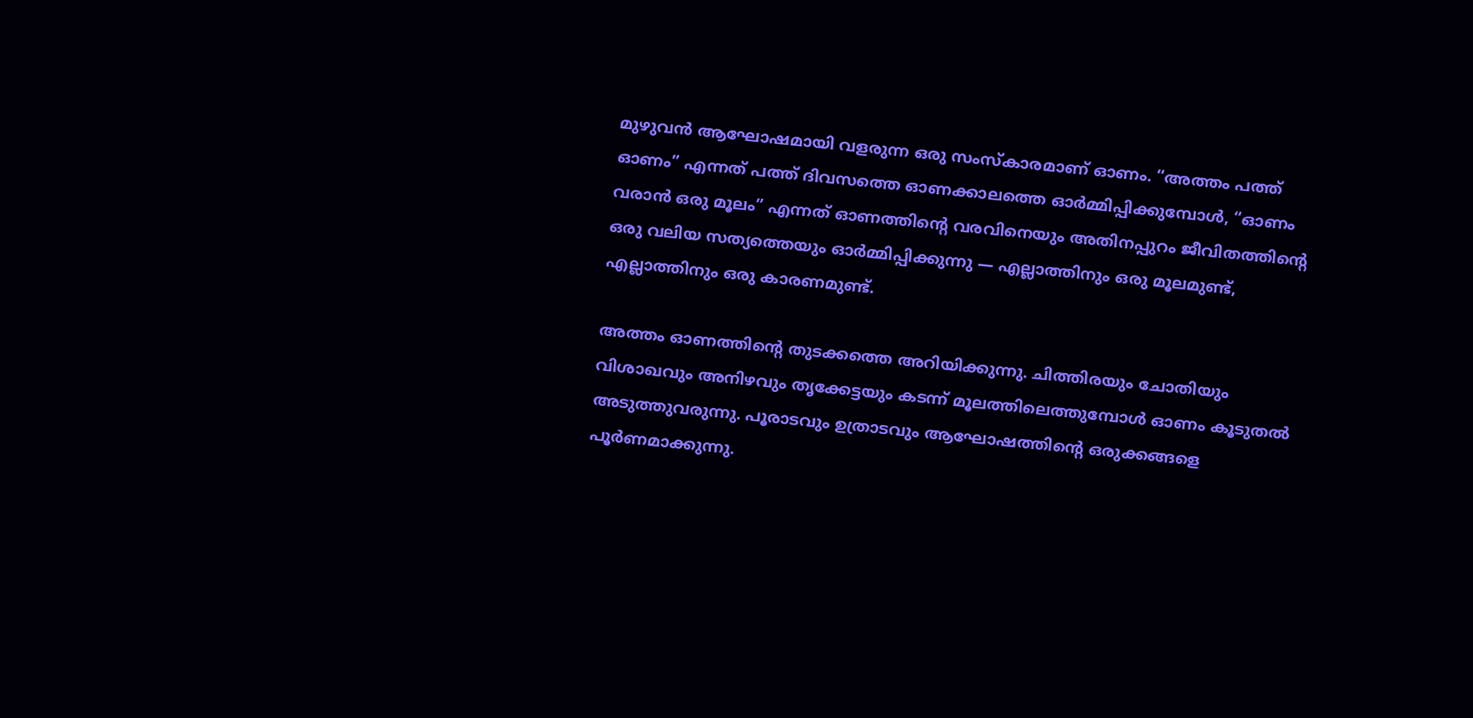മുഴുവൻ ആഘോഷമായി വളരുന്ന ഒരു സംസ്കാരമാണ് ഓണം. “അത്തം പത്ത് ഓണം” എന്നത് പത്ത് ദിവസത്തെ ഓണക്കാലത്തെ ഓർമ്മിപ്പിക്കുമ്പോൾ, “ഓണം വരാൻ ഒരു മൂലം” എന്നത് ഓണത്തിന്റെ വരവിനെയും അതിനപ്പുറം ജീവിതത്തിന്റെ ഒരു വലിയ സത്യത്തെയും ഓർമ്മിപ്പിക്കുന്നു — എല്ലാത്തിനും ഒരു മൂലമുണ്ട്, എല്ലാത്തിനും ഒരു കാരണമുണ്ട്.

അത്തം ഓണത്തിന്റെ തുടക്കത്തെ അറിയിക്കുന്നു. ചിത്തിരയും ചോതിയും വിശാഖവും അനിഴവും തൃക്കേട്ടയും കടന്ന് മൂലത്തിലെത്തുമ്പോൾ ഓണം കൂടുതൽ അടുത്തുവരുന്നു. പൂരാടവും ഉത്രാടവും ആഘോഷത്തിന്റെ ഒരുക്കങ്ങളെ പൂർണമാക്കുന്നു.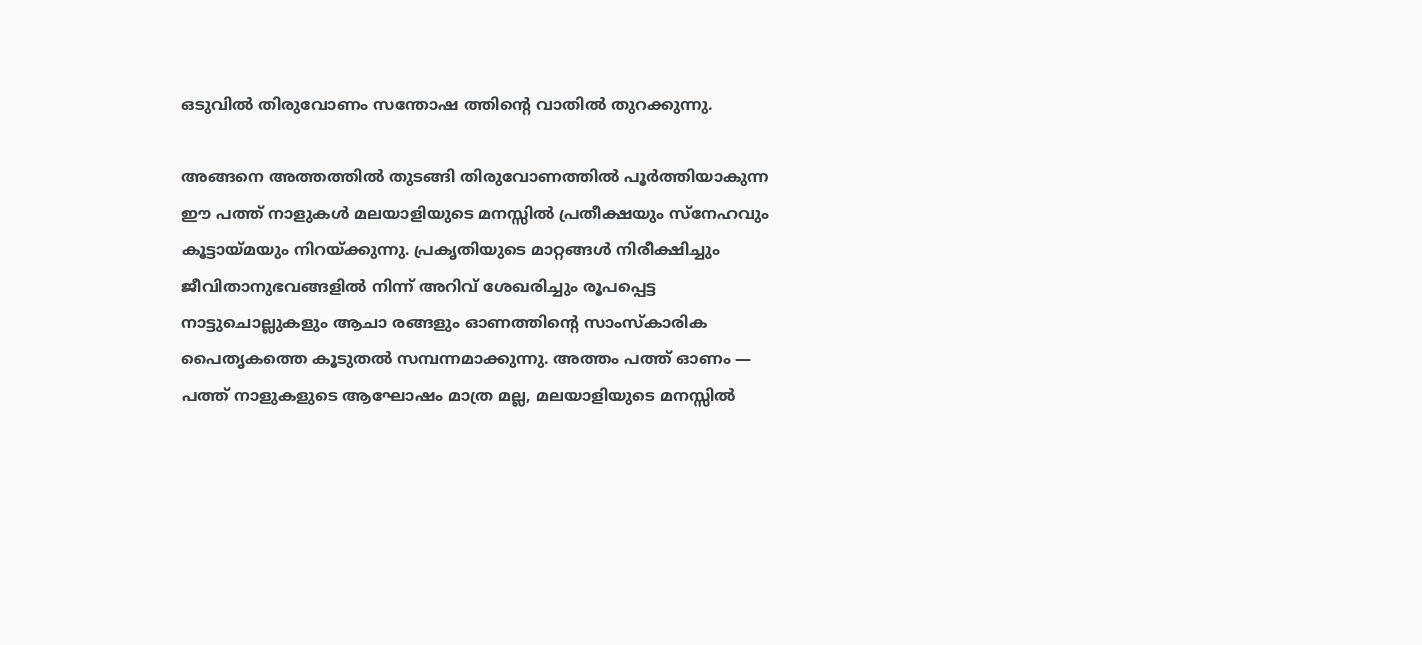ഒടുവിൽ തിരുവോണം സന്തോഷ ത്തിന്റെ വാതിൽ തുറക്കുന്നു.

അങ്ങനെ അത്തത്തിൽ തുടങ്ങി തിരുവോണത്തിൽ പൂർത്തിയാകുന്ന ഈ പത്ത് നാളുകൾ മലയാളിയുടെ മനസ്സിൽ പ്രതീക്ഷയും സ്നേഹവും കൂട്ടായ്മയും നിറയ്ക്കുന്നു. പ്രകൃതിയുടെ മാറ്റങ്ങൾ നിരീക്ഷിച്ചും ജീവിതാനുഭവങ്ങളിൽ നിന്ന് അറിവ് ശേഖരിച്ചും രൂപപ്പെട്ട നാട്ടുചൊല്ലുകളും ആചാ രങ്ങളും ഓണത്തിന്റെ സാംസ്കാരിക പൈതൃകത്തെ കൂടുതൽ സമ്പന്നമാക്കുന്നു. അത്തം പത്ത് ഓണം — പത്ത് നാളുകളുടെ ആഘോഷം മാത്ര മല്ല, മലയാളിയുടെ മനസ്സിൽ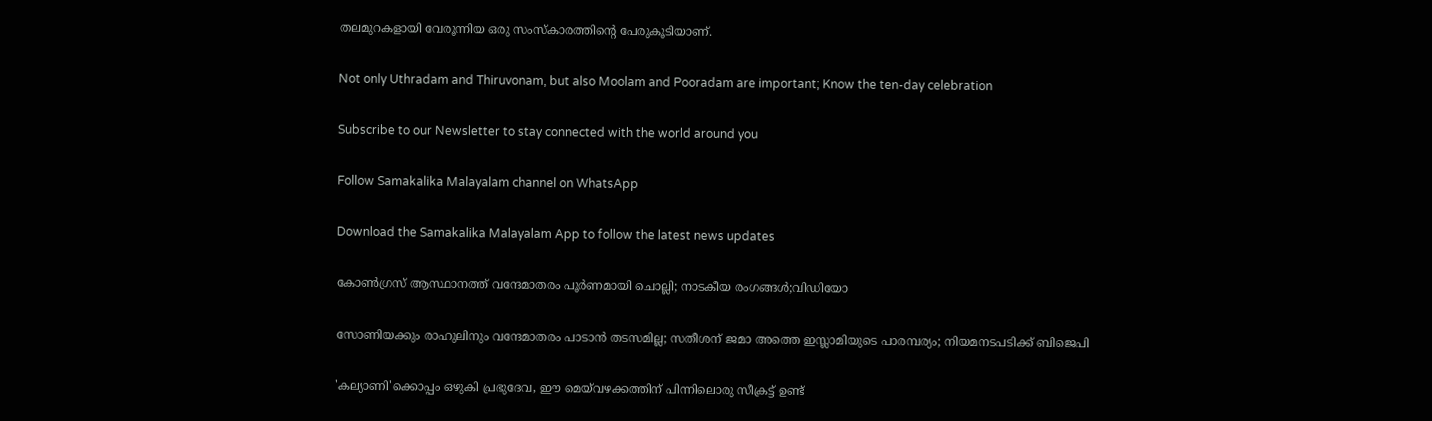തലമുറകളായി വേരൂന്നിയ ഒരു സംസ്കാരത്തിന്റെ പേരുകൂടിയാണ്.

Not only Uthradam and Thiruvonam, but also Moolam and Pooradam are important; Know the ten-day celebration

Subscribe to our Newsletter to stay connected with the world around you

Follow Samakalika Malayalam channel on WhatsApp

Download the Samakalika Malayalam App to follow the latest news updates

കോണ്‍ഗ്രസ് ആസ്ഥാനത്ത് വന്ദേമാതരം പൂര്‍ണമായി ചൊല്ലി; നാടകീയ രംഗങ്ങള്‍;വിഡിയോ

സോണിയക്കും രാഹുലിനും വന്ദേമാതരം പാടാന്‍ തടസമില്ല; സതീശന് ജമാ അത്തെ ഇസ്ലാമിയുടെ പാരമ്പര്യം; നിയമനടപടിക്ക് ബിജെപി

'കല്യാണി'ക്കൊപ്പം ഒഴുകി പ്രഭുദേവ, ഈ മെയ്‌വഴക്കത്തിന് പിന്നിലൊരു സീക്രട്ട് ഉണ്ട്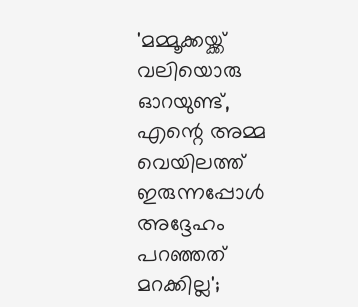'മമ്മൂക്കയ്ക്ക് വലിയൊരു ഓറയുണ്ട്, എന്റെ അമ്മ വെയിലത്ത് ഇരുന്നപ്പോൾ അദ്ദേഹം പറഞ്ഞത് മറക്കില്ല';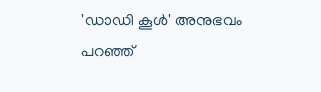'ഡാഡി കൂൾ' അനുഭവം പറഞ്ഞ്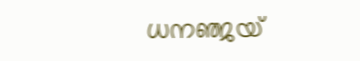ധനഞ്ജയ്‌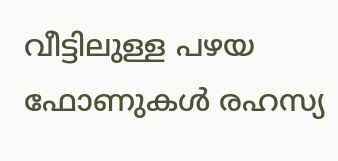വീട്ടിലുള്ള പഴയ ഫോണുകള്‍ രഹസ്യ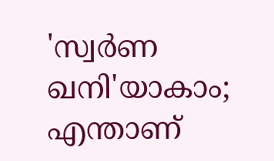'സ്വര്‍ണ ഖനി'യാകാം; എന്താണ്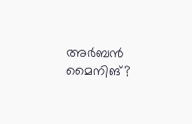അര്‍ബന്‍ മൈനിങ്?